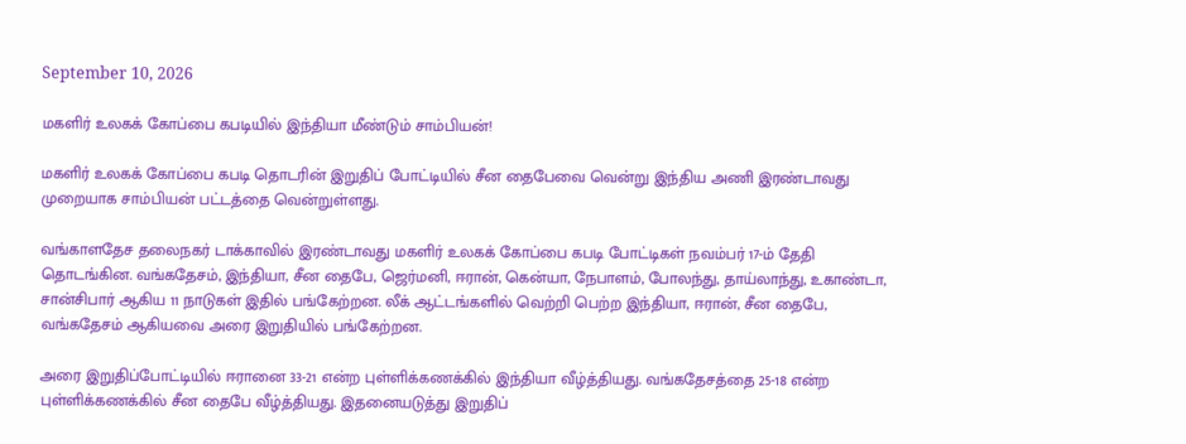September 10, 2026

மகளிர் உலகக் கோப்பை கபடியில் இந்தியா மீண்டும் சாம்பியன்!

மகளிர் உலகக் கோப்பை கபடி தொடரின் இறுதிப் போட்டியில் சீன தைபேவை வென்று இந்திய அணி இரண்டாவது முறையாக சாம்பியன் பட்டத்தை வென்றுள்ளது.

வங்காளதேச தலைநகர் டாக்காவில் இரண்டாவது மகளிர் உலகக் கோப்பை கபடி போட்டிகள் நவம்பர் 17-ம் தேதி தொடங்கின. வங்கதேசம், இந்தியா, சீன தைபே, ஜெர்மனி, ஈரான், கென்யா, நேபாளம், போலந்து, தாய்லாந்து, உகாண்டா, சான்சிபார் ஆகிய 11 நாடுகள் இதில் பங்கேற்றன. லீக் ஆட்டங்களில் வெற்றி பெற்ற இந்தியா, ஈரான், சீன தைபே, வங்கதேசம் ஆகியவை அரை இறுதியில் பங்கேற்றன.

அரை இறுதிப்போட்டியில் ஈரானை 33-21 என்ற புள்ளிக்கணக்கில் இந்தியா வீழ்த்தியது. வங்கதேசத்தை 25-18 என்ற புள்ளிக்கணக்கில் சீன தைபே வீழ்த்தியது. இதனையடுத்து இறுதிப்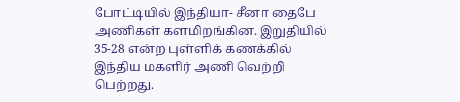போட்டியில் இந்தியா- சீனா தைபே அணிகள் களமிறங்கின. இறுதியில் 35-28 என்ற புள்ளிக் கணக்கில் இந்திய மகளிர் அணி வெற்றி பெற்றது.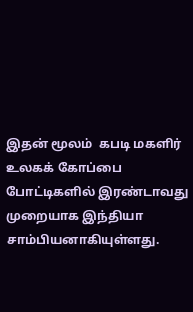இதன் மூலம்  கபடி மகளிர் உலகக் கோப்பை போட்டிகளில் இரண்டாவது முறையாக இந்தியா சாம்பியனாகியுள்ளது.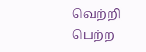வெற்றி பெற்ற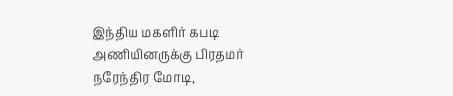இந்திய மகளிர் கபடி அணியினருக்கு பிரதமர் நரேந்திர மோடி,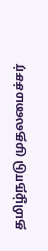தமிழ்நாடு முதலமைச்சர்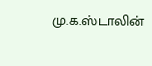மு.க.ஸ்டாலின்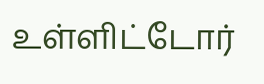உள்ளிட்டோர்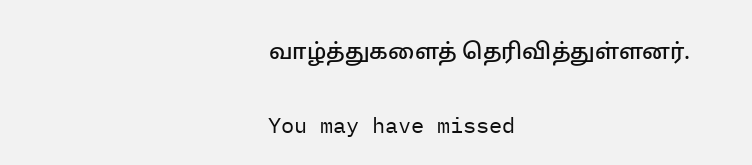வாழ்த்துகளைத் தெரிவித்துள்ளனர்.

You may have missed